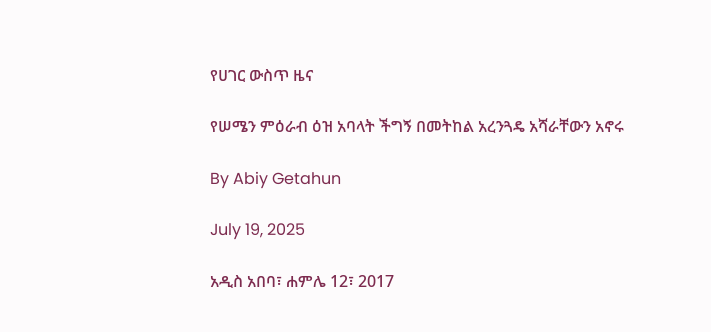የሀገር ውስጥ ዜና

የሠሜን ምዕራብ ዕዝ አባላት ችግኝ በመትከል አረንጓዴ አሻራቸውን አኖሩ

By Abiy Getahun

July 19, 2025

አዲስ አበባ፣ ሐምሌ 12፣ 2017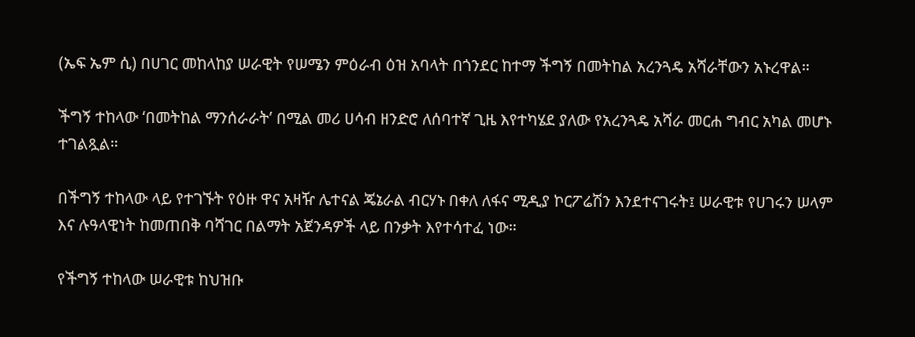(ኤፍ ኤም ሲ) በሀገር መከላከያ ሠራዊት የሠሜን ምዕራብ ዕዝ አባላት በጎንደር ከተማ ችግኝ በመትከል አረንጓዴ አሻራቸውን አኑረዋል።

ችግኝ ተከላው ‘በመትከል ማንሰራራት’ በሚል መሪ ሀሳብ ዘንድሮ ለሰባተኛ ጊዜ እየተካሄደ ያለው የአረንጓዴ አሻራ መርሐ ግብር አካል መሆኑ ተገልጿል።

በችግኝ ተከላው ላይ የተገኙት የዕዙ ዋና አዛዥ ሌተናል ጄኔራል ብርሃኑ በቀለ ለፋና ሚዲያ ኮርፖሬሽን እንደተናገሩት፤ ሠራዊቱ የሀገሩን ሠላም እና ሉዓላዊነት ከመጠበቅ ባሻገር በልማት አጀንዳዎች ላይ በንቃት እየተሳተፈ ነው።

የችግኝ ተከላው ሠራዊቱ ከህዝቡ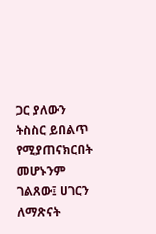ጋር ያለውን ትስስር ይበልጥ የሚያጠናክርበት መሆኑንም ገልጸው፤ ሀገርን ለማጽናት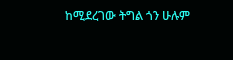ከሚደረገው ትግል ጎን ሁሉም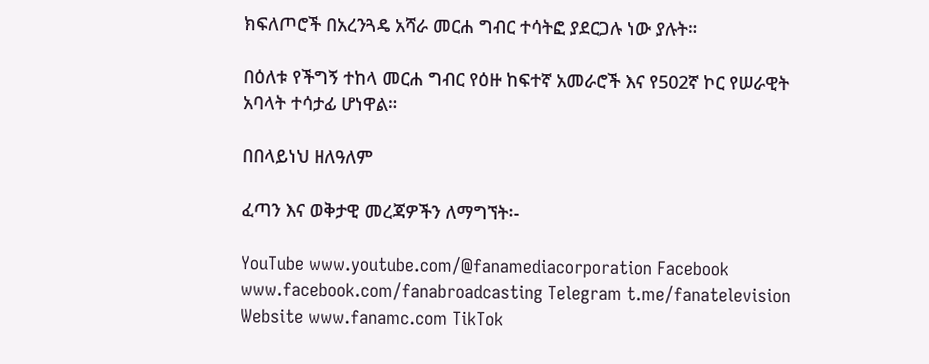ክፍለጦሮች በአረንጓዴ አሻራ መርሐ ግብር ተሳትፎ ያደርጋሉ ነው ያሉት።

በዕለቱ የችግኝ ተከላ መርሐ ግብር የዕዙ ከፍተኛ አመራሮች እና የ502ኛ ኮር የሠራዊት አባላት ተሳታፊ ሆነዋል።

በበላይነህ ዘለዓለም

ፈጣን እና ወቅታዊ መረጃዎችን ለማግኘት፡-

YouTube www.youtube.com/@fanamediacorporation Facebook www.facebook.com/fanabroadcasting Telegram t.me/fanatelevision Website www.fanamc.com TikTok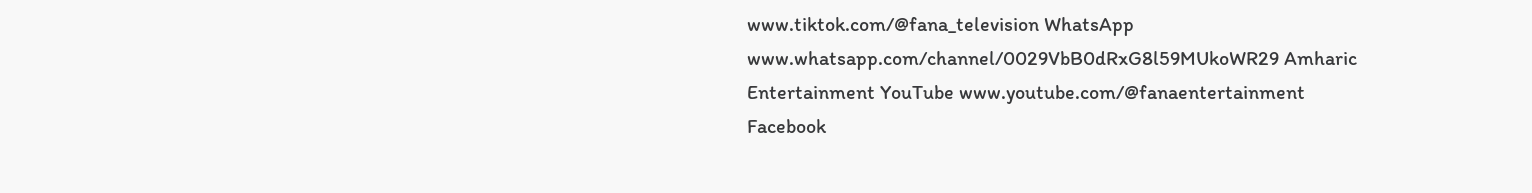www.tiktok.com/@fana_television WhatsApp www.whatsapp.com/channel/0029VbB0dRxG8l59MUkoWR29 Amharic Entertainment YouTube www.youtube.com/@fanaentertainment Facebook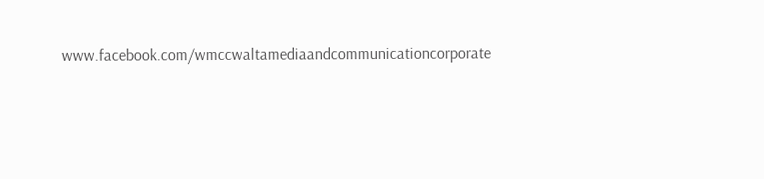www.facebook.com/wmccwaltamediaandcommunicationcorporate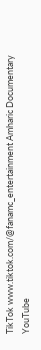TikTok www.tiktok.com/@fanamc_entertainment Amharic Documentary YouTube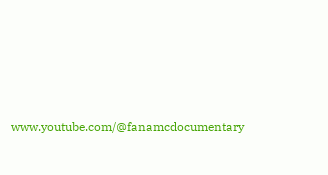www.youtube.com/@fanamcdocumentary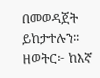በመወዳጀት ይከታተሉን፡፡ ዘወትር፦ ከእኛ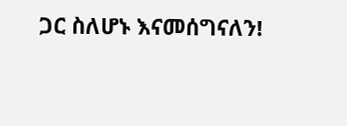ጋር ስለሆኑ እናመሰግናለን!